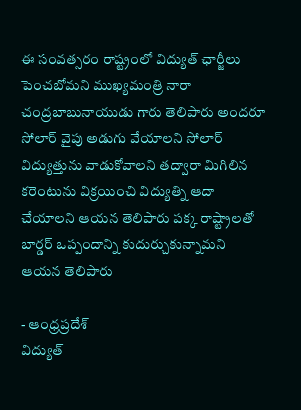ఈ సంవత్సరం రాష్ట్రంలో విద్యుత్ ఛార్జీలు పెంచబోమని ముఖ్యమంత్రి నారా చంద్రబాబునాయుడు గారు తెలిపారు అందరూ సోలార్ వైపు అడుగు వేయాలని సోలార్ విద్యుత్తును వాడుకోవాలని తద్వారా మిగిలిన కరెంటును విక్రయించి విద్యుత్ని ఆదా చేయాలని ఆయన తెలిపారు పక్క రాష్ట్రాలతో బార్డర్ ఒప్పందాన్ని కుదుర్చుకున్నామని ఆయన తెలిపారు

- ఆంధ్రప్రదేశ్
విద్యుత్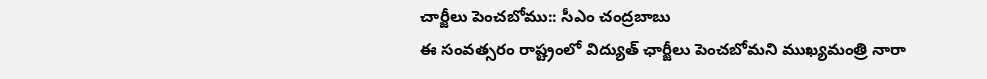చార్జీలు పెంచబోము:: సీఎం చంద్రబాబు
ఈ సంవత్సరం రాష్ట్రంలో విద్యుత్ ఛార్జీలు పెంచబోమని ముఖ్యమంత్రి నారా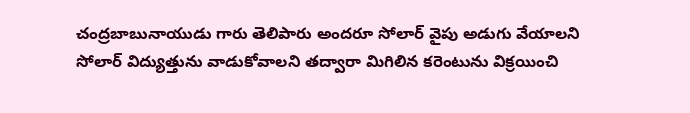చంద్రబాబునాయుడు గారు తెలిపారు అందరూ సోలార్ వైపు అడుగు వేయాలని సోలార్ విద్యుత్తును వాడుకోవాలని తద్వారా మిగిలిన కరెంటును విక్రయించి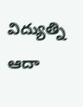విద్యుత్ని ఆదా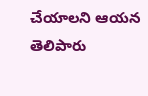చేయాలని ఆయన తెలిపారు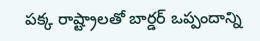పక్క రాష్ట్రాలతో బార్డర్ ఒప్పందాన్ని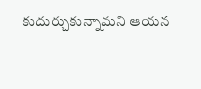కుదుర్చుకున్నామని ఆయన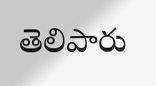తెలిపారు